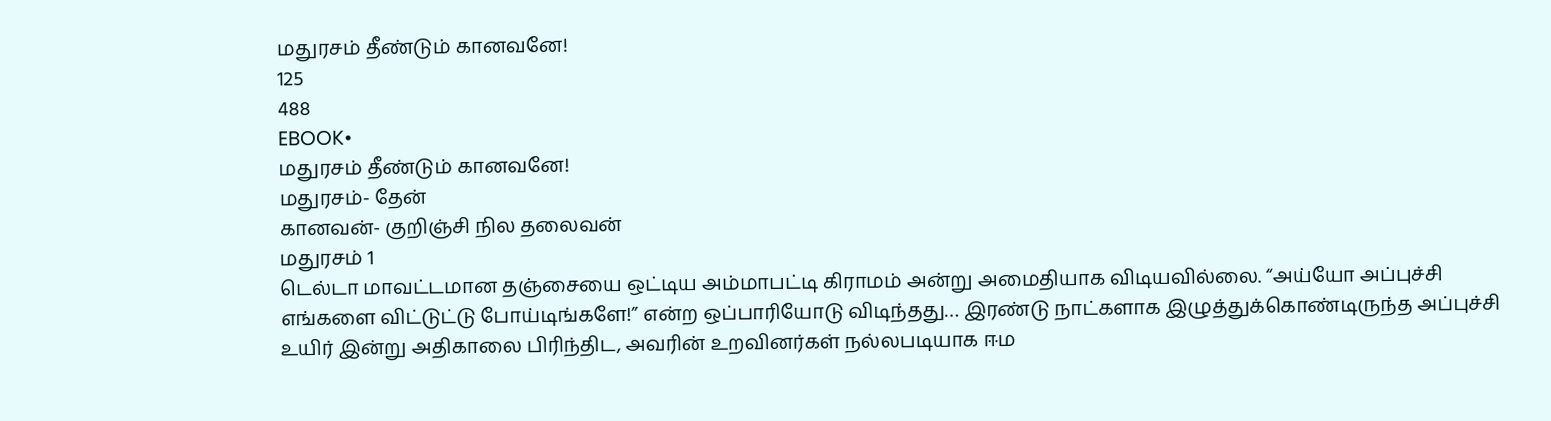மதுரசம் தீண்டும் கானவனே!
125
488
EBOOK•
மதுரசம் தீண்டும் கானவனே!
மதுரசம்- தேன்
கானவன்- குறிஞ்சி நில தலைவன்
மதுரசம் 1
டெல்டா மாவட்டமான தஞ்சையை ஒட்டிய அம்மாபட்டி கிராமம் அன்று அமைதியாக விடியவில்லை. “அய்யோ அப்புச்சி எங்களை விட்டுட்டு போய்டிங்களே!” என்ற ஒப்பாரியோடு விடிந்தது… இரண்டு நாட்களாக இழுத்துக்கொண்டிருந்த அப்புச்சி உயிர் இன்று அதிகாலை பிரிந்திட, அவரின் உறவினர்கள் நல்லபடியாக ஈம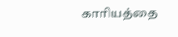காரியத்தை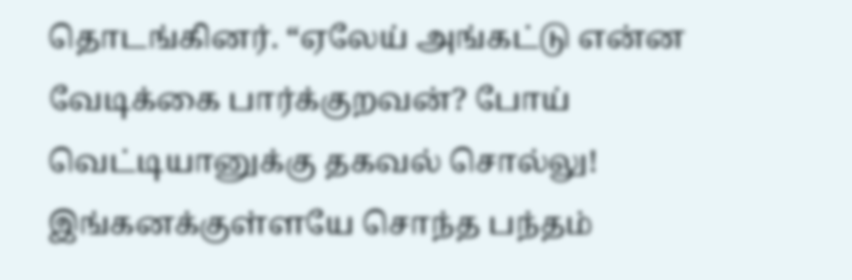தொடங்கினர். “ஏலேய் அங்கட்டு என்ன வேடிக்கை பார்க்குறவன்? போய் வெட்டியானுக்கு தகவல் சொல்லு! இங்கனக்குள்ளயே சொந்த பந்தம்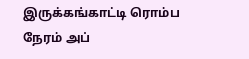இருக்கங்காட்டி ரொம்ப நேரம் அப்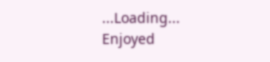...Loading...
Enjoyed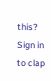this?
Sign in to clap